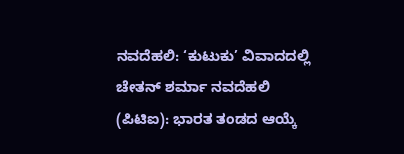ನವದೆಹಲಿ: ‘ಕುಟುಕು’ ವಿವಾದದಲ್ಲಿ ಚೇತನ್ ಶರ್ಮಾ ನವದೆಹಲಿ (ಪಿಟಿಐ): ಭಾರತ ತಂಡದ ಆಯ್ಕೆ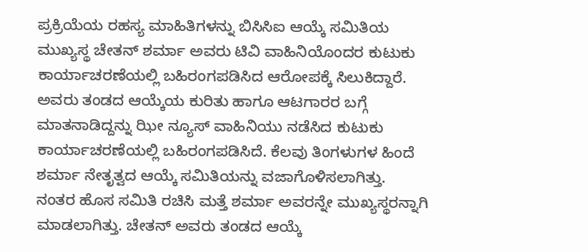ಪ್ರಕ್ರಿಯೆಯ ರಹಸ್ಯ ಮಾಹಿತಿಗಳನ್ನು ಬಿಸಿಸಿಐ ಆಯ್ಕೆ ಸಮಿತಿಯ ಮುಖ್ಯಸ್ಥ ಚೇತನ್ ಶರ್ಮಾ ಅವರು ಟಿವಿ ವಾಹಿನಿಯೊಂದರ ಕುಟುಕು ಕಾರ್ಯಾಚರಣೆಯಲ್ಲಿ ಬಹಿರಂಗಪಡಿಸಿದ ಆರೋಪಕ್ಕೆ ಸಿಲುಕಿದ್ದಾರೆ. ಅವರು ತಂಡದ ಆಯ್ಕೆಯ ಕುರಿತು ಹಾಗೂ ಆಟಗಾರರ ಬಗ್ಗೆ ಮಾತನಾಡಿದ್ದನ್ನು ಝೀ ನ್ಯೂಸ್ ವಾಹಿನಿಯು ನಡೆಸಿದ ಕುಟುಕು ಕಾರ್ಯಾಚರಣೆಯಲ್ಲಿ ಬಹಿರಂಗಪಡಿಸಿದೆ. ಕೆಲವು ತಿಂಗಳುಗಳ ಹಿಂದೆ ಶರ್ಮಾ ನೇತೃತ್ವದ ಆಯ್ಕೆ ಸಮಿತಿಯನ್ನು ವಜಾಗೊಳಿಸಲಾಗಿತ್ತು. ನಂತರ ಹೊಸ ಸಮಿತಿ ರಚಿಸಿ ಮತ್ತೆ ಶರ್ಮಾ ಅವರನ್ನೇ ಮುಖ್ಯಸ್ಥರನ್ನಾಗಿ ಮಾಡಲಾಗಿತ್ತು. ಚೇತನ್ ಅವರು ತಂಡದ ಆಯ್ಕೆ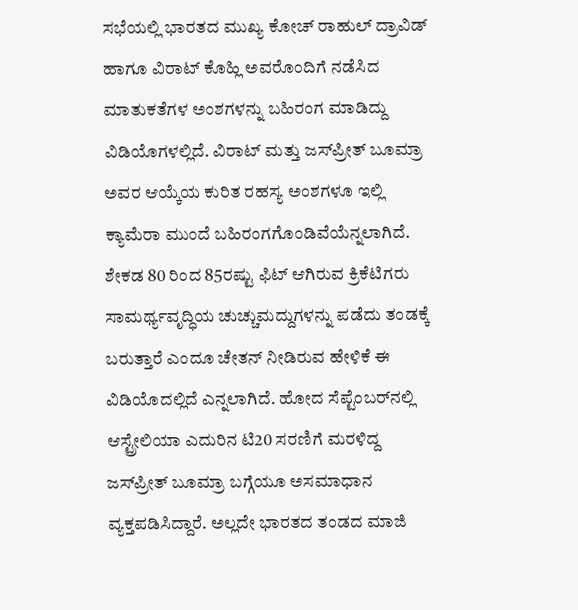ಸಭೆಯಲ್ಲಿ ಭಾರತದ ಮುಖ್ಯ ಕೋಚ್ ರಾಹುಲ್ ದ್ರಾವಿಡ್ ಹಾಗೂ ವಿರಾಟ್ ಕೊಹ್ಲಿ ಅವರೊಂದಿಗೆ ನಡೆಸಿದ ಮಾತುಕತೆಗಳ ಅಂಶಗಳನ್ನು ಬಹಿರಂಗ ಮಾಡಿದ್ದು ವಿಡಿಯೊಗಳಲ್ಲಿದೆ. ವಿರಾಟ್ ಮತ್ತು ಜಸ್‌ಪ್ರೀತ್ ಬೂಮ್ರಾ ಅವರ ಆಯ್ಕೆಯ ಕುರಿತ ರಹಸ್ಯ ಅಂಶಗಳೂ ಇಲ್ಲಿ ಕ್ಯಾಮೆರಾ ಮುಂದೆ ಬಹಿರಂಗಗೊಂಡಿವೆಯೆನ್ನಲಾಗಿದೆ. ಶೇಕಡ 80 ರಿಂದ 85ರಷ್ಟು ಫಿಟ್ ಆಗಿರುವ ಕ್ರಿಕೆಟಿಗರು ಸಾಮರ್ಥ್ಯವೃದ್ಧಿಯ ಚುಚ್ಚುಮದ್ದುಗಳನ್ನು ಪಡೆದು ತಂಡಕ್ಕೆ ಬರುತ್ತಾರೆ ಎಂದೂ ಚೇತನ್ ನೀಡಿರುವ ಹೇಳಿಕೆ ಈ ವಿಡಿಯೊದಲ್ಲಿದೆ ಎನ್ನಲಾಗಿದೆ. ಹೋದ ಸೆಪ್ಟೆಂಬರ್‌ನಲ್ಲಿ ಆಸ್ಟ್ರೇಲಿಯಾ ಎದುರಿನ ಟಿ20 ಸರಣಿಗೆ ಮರಳಿದ್ದ ಜಸ್‌ಪ್ರೀತ್ ಬೂಮ್ರಾ ಬಗ್ಗೆಯೂ ಅಸಮಾಧಾನ ವ್ಯಕ್ತಪಡಿಸಿದ್ದಾರೆ. ಅಲ್ಲದೇ ಭಾರತದ ತಂಡದ ಮಾಜಿ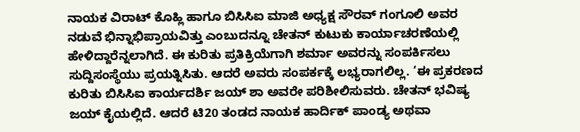ನಾಯಕ ವಿರಾಟ್ ಕೊಹ್ಲಿ ಹಾಗೂ ಬಿಸಿಸಿಐ ಮಾಜಿ ಅಧ್ಯಕ್ಷ ಸೌರವ್ ಗಂಗೂಲಿ ಅವರ ನಡುವೆ ಭಿನ್ನಾಭಿಪ್ರಾಯವಿತ್ತು ಎಂಬುದನ್ನೂ ಚೇತನ್ ಕುಟುಕು ಕಾರ್ಯಾಚರಣೆಯಲ್ಲಿ ಹೇಳಿದ್ದಾರೆನ್ನಲಾಗಿದೆ. ಈ ಕುರಿತು ಪ್ರತಿಕ್ರಿಯೆಗಾಗಿ ಶರ್ಮಾ ಅವರನ್ನು ಸಂಪರ್ಕಿಸಲು ಸುದ್ದಿಸಂಸ್ಥೆಯು ಪ್ರಯತ್ನಿಸಿತು. ಆದರೆ ಅವರು ಸಂಪರ್ಕಕ್ಕೆ ಲಭ್ಯರಾಗಲಿಲ್ಲ. ‘ಈ ಪ್ರಕರಣದ ಕುರಿತು ಬಿಸಿಸಿಐ ಕಾರ್ಯದರ್ಶಿ ಜಯ್ ಶಾ ಅವರೇ ಪರಿಶೀಲಿಸುವರು. ಚೇತನ್ ಭವಿಷ್ಯ ಜಯ್ ಕೈಯಲ್ಲಿದೆ. ಆದರೆ ಟಿ20 ತಂಡದ ನಾಯಕ ಹಾರ್ದಿಕ್ ಪಾಂಡ್ಯ ಅಥವಾ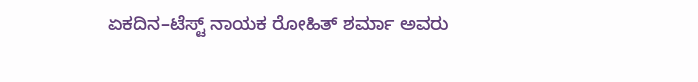ಏಕದಿನ–ಟೆಸ್ಟ್ ನಾಯಕ ರೋಹಿತ್ ಶರ್ಮಾ ಅವರು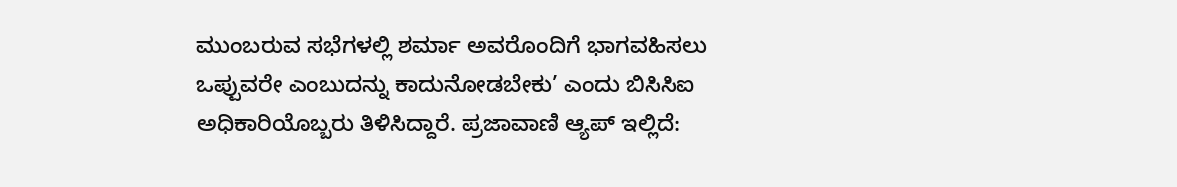ಮುಂಬರುವ ಸಭೆಗಳಲ್ಲಿ ಶರ್ಮಾ ಅವರೊಂದಿಗೆ ಭಾಗವಹಿಸಲು ಒಪ್ಪುವರೇ ಎಂಬುದನ್ನು ಕಾದುನೋಡಬೇಕು’ ಎಂದು ಬಿಸಿಸಿಐ ಅಧಿಕಾರಿಯೊಬ್ಬರು ತಿಳಿಸಿದ್ದಾರೆ. ಪ್ರಜಾವಾಣಿ ಆ್ಯಪ್ ಇಲ್ಲಿದೆ: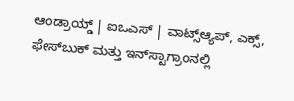ಆಂಡ್ರಾಯ್ಡ್ | ಐಒಎಸ್ | ವಾಟ್ಸ್ಆ್ಯಪ್, ಎಕ್ಸ್, ಫೇಸ್‌ಬುಕ್ ಮತ್ತು ಇನ್‌ಸ್ಟಾಗ್ರಾಂನಲ್ಲಿ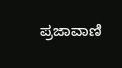ಪ್ರಜಾವಾಣಿ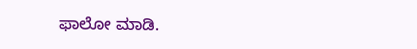ಫಾಲೋ ಮಾಡಿ.